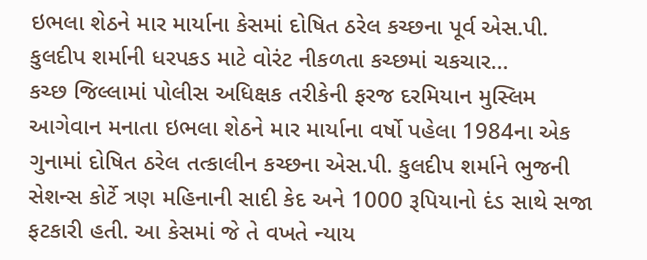ઇભલા શેઠને માર માર્યાના કેસમાં દોષિત ઠરેલ કચ્છના પૂર્વ એસ.પી. કુલદીપ શર્માની ધરપકડ માટે વોરંટ નીકળતા કચ્છમાં ચકચાર…
કચ્છ જિલ્લામાં પોલીસ અધિક્ષક તરીકેની ફરજ દરમિયાન મુસ્લિમ આગેવાન મનાતા ઇભલા શેઠને માર માર્યાના વર્ષો પહેલા 1984ના એક ગુનામાં દોષિત ઠરેલ તત્કાલીન કચ્છના એસ.પી. કુલદીપ શર્માને ભુજની સેશન્સ કોર્ટે ત્રણ મહિનાની સાદી કેદ અને 1000 રૂપિયાનો દંડ સાથે સજા ફટકારી હતી. આ કેસમાં જે તે વખતે ન્યાય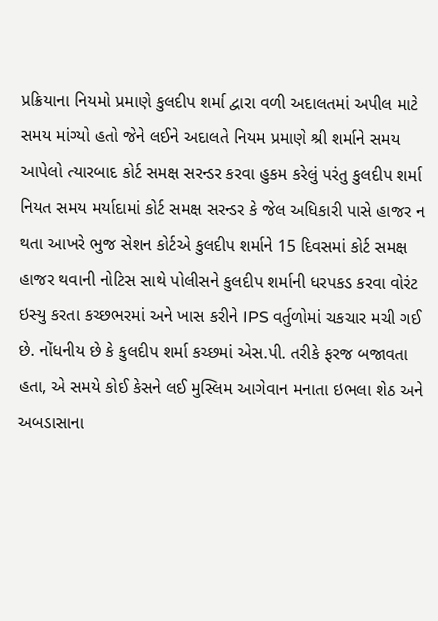પ્રક્રિયાના નિયમો પ્રમાણે કુલદીપ શર્મા દ્વારા વળી અદાલતમાં અપીલ માટે સમય માંગ્યો હતો જેને લઈને અદાલતે નિયમ પ્રમાણે શ્રી શર્માને સમય આપેલો ત્યારબાદ કોર્ટ સમક્ષ સરન્ડર કરવા હુકમ કરેલું પરંતુ કુલદીપ શર્મા નિયત સમય મર્યાદામાં કોર્ટ સમક્ષ સરન્ડર કે જેલ અધિકારી પાસે હાજર ન થતા આખરે ભુજ સેશન કોર્ટએ કુલદીપ શર્માને 15 દિવસમાં કોર્ટ સમક્ષ હાજર થવાની નોટિસ સાથે પોલીસને કુલદીપ શર્માની ધરપકડ કરવા વોરંટ ઇસ્યુ કરતા કચ્છભરમાં અને ખાસ કરીને IPS વર્તુળોમાં ચકચાર મચી ગઈ છે. નોંધનીય છે કે કુલદીપ શર્મા કચ્છમાં એસ.પી. તરીકે ફરજ બજાવતા હતા, એ સમયે કોઈ કેસને લઈ મુસ્લિમ આગેવાન મનાતા ઇભલા શેઠ અને અબડાસાના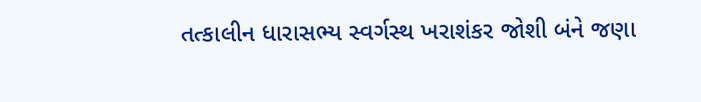તત્કાલીન ધારાસભ્ય સ્વર્ગસ્થ ખરાશંકર જોશી બંને જણા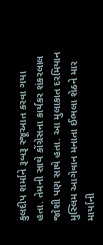કુલદીપ શર્માને રૂબરૂ રજૂઆત કરવા ગયા હતા. તેમની સાથે કોંગ્રેસના કાર્યકર શંકરલાલ જોશી પણ સાથે હતા. આ મુલાકાત દરમિયાન મુસ્લિમ આગેવાન મનાતા ઈભલા શેઠને માર માર્યાની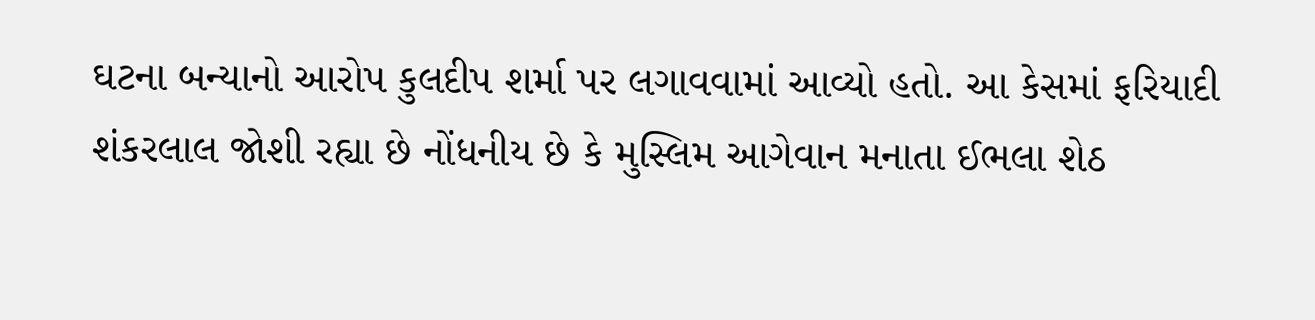ઘટના બન્યાનો આરોપ કુલદીપ શર્મા પર લગાવવામાં આવ્યો હતો. આ કેસમાં ફરિયાદી શંકરલાલ જોશી રહ્યા છે નોંધનીય છે કે મુસ્લિમ આગેવાન મનાતા ઈભલા શેઠ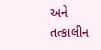અને તત્કાલીન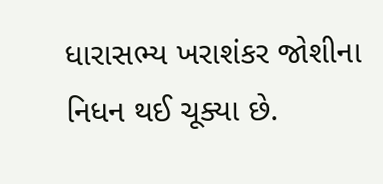ધારાસભ્ય ખરાશંકર જોશીના નિધન થઈ ચૂક્યા છે.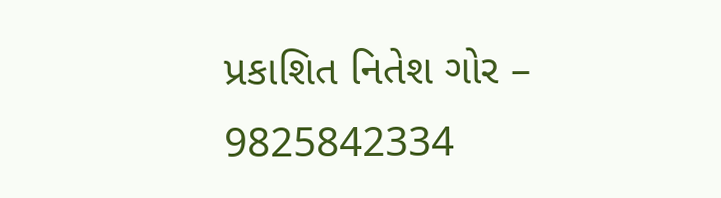પ્રકાશિત નિતેશ ગોર – 9825842334